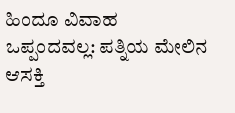ಹಿಂದೂ ವಿವಾಹ ಒಪ್ಪಂದವಲ್ಲ: ಪತ್ನಿಯ ಮೇಲಿನ ಆಸಕ್ತಿ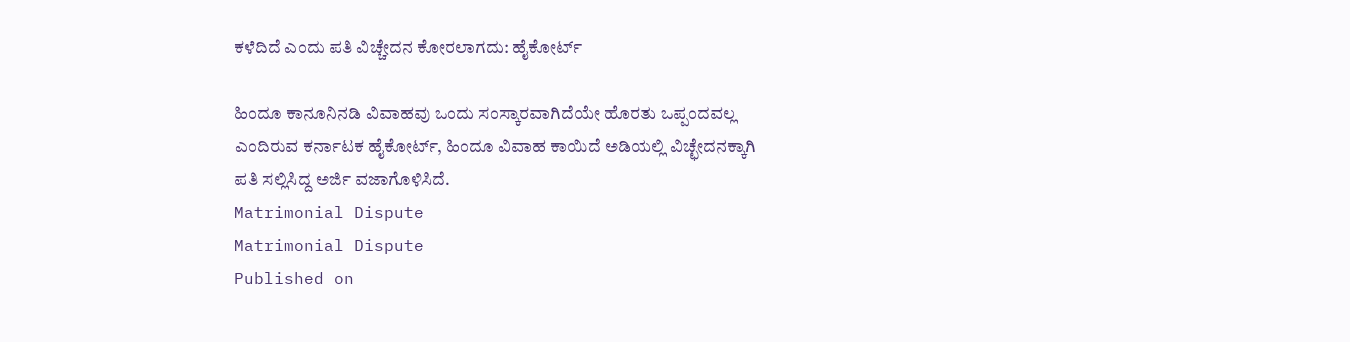ಕಳೆದಿದೆ ಎಂದು ಪತಿ ವಿಚ್ಚೇದನ ಕೋರಲಾಗದು: ಹೈಕೋರ್ಟ್‌

ಹಿಂದೂ ಕಾನೂನಿನಡಿ ವಿವಾಹವು ಒಂದು ಸಂಸ್ಕಾರವಾಗಿದೆಯೇ ಹೊರತು ಒಪ್ಪಂದವಲ್ಲ ಎಂದಿರುವ ಕರ್ನಾಟಕ ಹೈಕೋರ್ಟ್, ಹಿಂದೂ ವಿವಾಹ ಕಾಯಿದೆ ಅಡಿಯಲ್ಲಿ ವಿಚ್ಛೇದನಕ್ಕಾಗಿ ಪತಿ ಸಲ್ಲಿಸಿದ್ದ ಅರ್ಜಿ ವಜಾಗೊಳಿಸಿದೆ.
Matrimonial Dispute
Matrimonial Dispute
Published on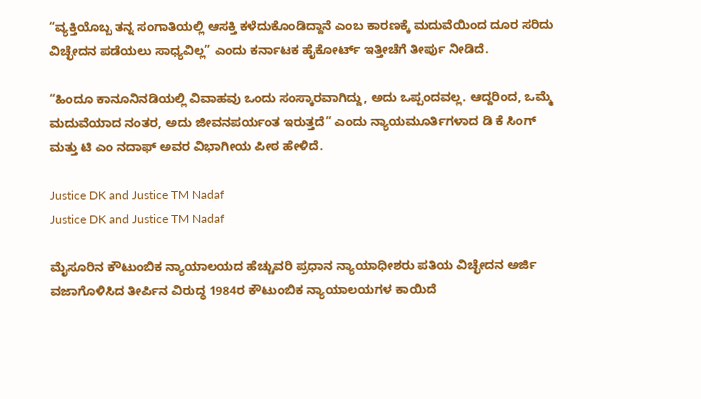“ವ್ಯಕ್ತಿಯೊಬ್ಬ ತನ್ನ ಸಂಗಾತಿಯಲ್ಲಿ ಆಸಕ್ತಿ ಕಳೆದುಕೊಂಡಿದ್ದಾನೆ ಎಂಬ ಕಾರಣಕ್ಕೆ ಮದುವೆಯಿಂದ ದೂರ ಸರಿದು ವಿಚ್ಛೇದನ ಪಡೆಯಲು ಸಾಧ್ಯವಿಲ್ಲ” ಎಂದು ಕರ್ನಾಟಕ ಹೈಕೋರ್ಟ್ ಇತ್ತೀಚೆಗೆ ತೀರ್ಪು ನೀಡಿದೆ.

“ಹಿಂದೂ ಕಾನೂನಿನಡಿಯಲ್ಲಿ ವಿವಾಹವು ಒಂದು ಸಂಸ್ಕಾರವಾಗಿದ್ದು, ಅದು ಒಪ್ಪಂದವಲ್ಲ. ಆದ್ದರಿಂದ, ಒಮ್ಮೆ ಮದುವೆಯಾದ ನಂತರ, ಅದು ಜೀವನಪರ್ಯಂತ ಇರುತ್ತದೆ” ಎಂದು ನ್ಯಾಯಮೂರ್ತಿಗಳಾದ ಡಿ ಕೆ ಸಿಂಗ್‌ ಮತ್ತು ಟಿ ಎಂ ನದಾಫ್‌ ಅವರ ವಿಭಾಗೀಯ ಪೀಠ ಹೇಳಿದೆ.

Justice DK and Justice TM Nadaf
Justice DK and Justice TM Nadaf

ಮೈಸೂರಿನ ಕೌಟುಂಬಿಕ ನ್ಯಾಯಾಲಯದ ಹೆಚ್ಚುವರಿ ಪ್ರಧಾನ ನ್ಯಾಯಾಧೀಶರು ಪತಿಯ ವಿಚ್ಛೇದನ ಅರ್ಜಿ ವಜಾಗೊಳಿಸಿದ ತೀರ್ಪಿನ ವಿರುದ್ಧ 1984ರ ಕೌಟುಂಬಿಕ ನ್ಯಾಯಾಲಯಗಳ ಕಾಯಿದೆ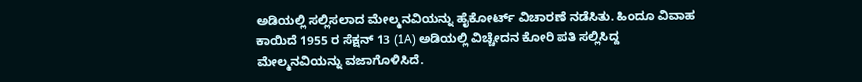ಅಡಿಯಲ್ಲಿ ಸಲ್ಲಿಸಲಾದ ಮೇಲ್ಮನವಿಯನ್ನು ಹೈಕೋರ್ಟ್‌ ವಿಚಾರಣೆ ನಡೆಸಿತು. ಹಿಂದೂ ವಿವಾಹ ಕಾಯಿದೆ 1955 ರ ಸೆಕ್ಷನ್ 13 (1A) ಅಡಿಯಲ್ಲಿ ವಿಚ್ಚೇದನ ಕೋರಿ ಪತಿ ಸಲ್ಲಿಸಿದ್ದ ಮೇಲ್ಮನವಿಯನ್ನು ವಜಾಗೊಳಿಸಿದೆ.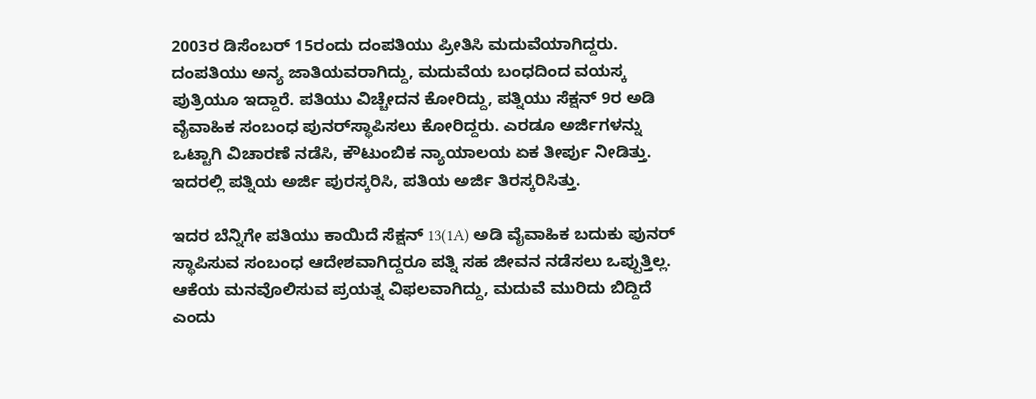2003ರ ಡಿಸೆಂಬರ್‌ 15ರಂದು ದಂಪತಿಯು ಪ್ರೀತಿಸಿ ಮದುವೆಯಾಗಿದ್ದರು. ದಂಪತಿಯು ಅನ್ಯ ಜಾತಿಯವರಾಗಿದ್ದು, ಮದುವೆಯ ಬಂಧದಿಂದ ವಯಸ್ಕ ಪುತ್ರಿಯೂ ಇದ್ದಾರೆ. ಪತಿಯು ವಿಚ್ಚೇದನ ಕೋರಿದ್ದು, ಪತ್ನಿಯು ಸೆಕ್ಷನ್‌ 9ರ ಅಡಿ ವೈವಾಹಿಕ ಸಂಬಂಧ ಪುನರ್‌ಸ್ಥಾಪಿಸಲು ಕೋರಿದ್ದರು. ಎರಡೂ ಅರ್ಜಿಗಳನ್ನು ಒಟ್ಟಾಗಿ ವಿಚಾರಣೆ ನಡೆಸಿ, ಕೌಟುಂಬಿಕ ನ್ಯಾಯಾಲಯ ಏಕ ತೀರ್ಪು ನೀಡಿತ್ತು. ಇದರಲ್ಲಿ ಪತ್ನಿಯ ಅರ್ಜಿ ಪುರಸ್ಕರಿಸಿ, ಪತಿಯ ಅರ್ಜಿ ತಿರಸ್ಕರಿಸಿತ್ತು.

ಇದರ ಬೆನ್ನಿಗೇ ಪತಿಯು ಕಾಯಿದೆ ಸೆಕ್ಷನ್‌ 13(1A) ಅಡಿ ವೈವಾಹಿಕ ಬದುಕು ಪುನರ್‌ ಸ್ಥಾಪಿಸುವ ಸಂಬಂಧ ಆದೇಶವಾಗಿದ್ದರೂ ಪತ್ನಿ ಸಹ ಜೀವನ ನಡೆಸಲು ಒಪ್ಪುತ್ತಿಲ್ಲ. ಆಕೆಯ ಮನವೊಲಿಸುವ ಪ್ರಯತ್ನ ವಿಫಲವಾಗಿದ್ದು, ಮದುವೆ ಮುರಿದು ಬಿದ್ದಿದೆ ಎಂದು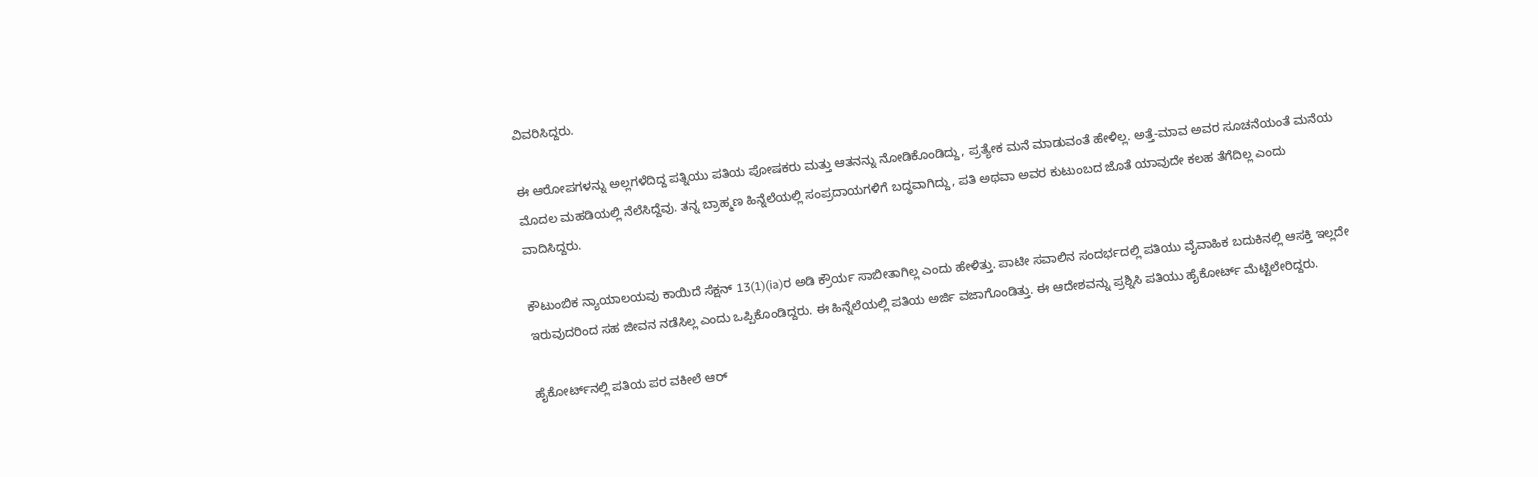ವಿವರಿಸಿದ್ದರು.

ಈ ಆರೋಪಗಳನ್ನು ಅಲ್ಲಗಳೆದಿದ್ದ ಪತ್ನಿಯು ಪತಿಯ ಪೋಷಕರು ಮತ್ತು ಆತನನ್ನು ನೋಡಿಕೊಂಡಿದ್ದು, ಪ್ರತ್ಯೇಕ ಮನೆ ಮಾಡುವಂತೆ ಹೇಳಿಲ್ಲ. ಅತ್ತೆ-ಮಾವ ಅವರ ಸೂಚನೆಯಂತೆ ಮನೆಯ ಮೊದಲ ಮಹಡಿಯಲ್ಲಿ ನೆಲೆಸಿದ್ದೆವು. ತನ್ನ ಬ್ರಾಹ್ಮಣ ಹಿನ್ನೆಲೆಯಲ್ಲಿ ಸಂಪ್ರದಾಯಗಳಿಗೆ ಬದ್ಧವಾಗಿದ್ದು, ಪತಿ ಅಥವಾ ಅವರ ಕುಟುಂಬದ ಜೊತೆ ಯಾವುದೇ ಕಲಹ ತೆಗೆದಿಲ್ಲ ಎಂದು ವಾದಿಸಿದ್ದರು.

ಕೌಟುಂಬಿಕ ನ್ಯಾಯಾಲಯವು ಕಾಯಿದೆ ಸೆಕ್ಷನ್‌ 13(1)(ia)ರ ಅಡಿ ಕ್ರೌರ್ಯ ಸಾಬೀತಾಗಿಲ್ಲ ಎಂದು ಹೇಳಿತ್ತು. ಪಾಟೀ ಸವಾಲಿನ ಸಂದರ್ಭದಲ್ಲಿ ಪತಿಯು ವೈವಾಹಿಕ ಬದುಕಿನಲ್ಲಿ ಆಸಕ್ತಿ ಇಲ್ಲದೇ ಇರುವುದರಿಂದ ಸಹ ಜೀವನ ನಡೆಸಿಲ್ಲ ಎಂದು ಒಪ್ಪಿಕೊಂಡಿದ್ದರು. ಈ ಹಿನ್ನೆಲೆಯಲ್ಲಿ ಪತಿಯ ಅರ್ಜಿ ವಜಾಗೊಂಡಿತ್ತು. ಈ ಆದೇಶವನ್ನು ಪ್ರಶ್ನಿಸಿ ಪತಿಯು ಹೈಕೋರ್ಟ್‌ ಮೆಟ್ಟಿಲೇರಿದ್ದರು.

ಹೈಕೋರ್ಟ್‌ನಲ್ಲಿ ಪತಿಯ ಪರ ವಕೀಲೆ ಆರ್‌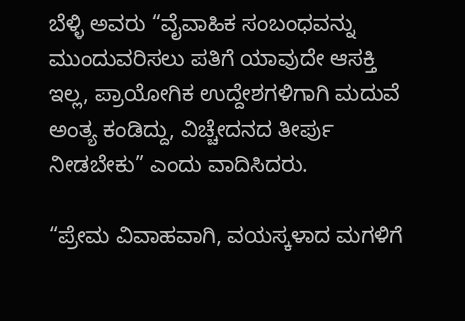ಬೆಳ್ಳಿ ಅವರು “ವೈವಾಹಿಕ ಸಂಬಂಧವನ್ನು ಮುಂದುವರಿಸಲು ಪತಿಗೆ ಯಾವುದೇ ಆಸಕ್ತಿ ಇಲ್ಲ, ಪ್ರಾಯೋಗಿಕ ಉದ್ದೇಶಗಳಿಗಾಗಿ ಮದುವೆ ಅಂತ್ಯ ಕಂಡಿದ್ದು, ವಿಚ್ಚೇದನದ ತೀರ್ಪು ನೀಡಬೇಕು” ಎಂದು ವಾದಿಸಿದರು.

“ಪ್ರೇಮ ವಿವಾಹವಾಗಿ, ವಯಸ್ಕಳಾದ ಮಗಳಿಗೆ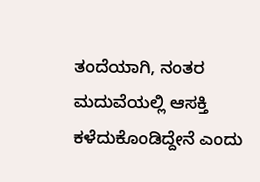ತಂದೆಯಾಗಿ, ನಂತರ ಮದುವೆಯಲ್ಲಿ ಆಸಕ್ತಿ ಕಳೆದುಕೊಂಡಿದ್ದೇನೆ ಎಂದು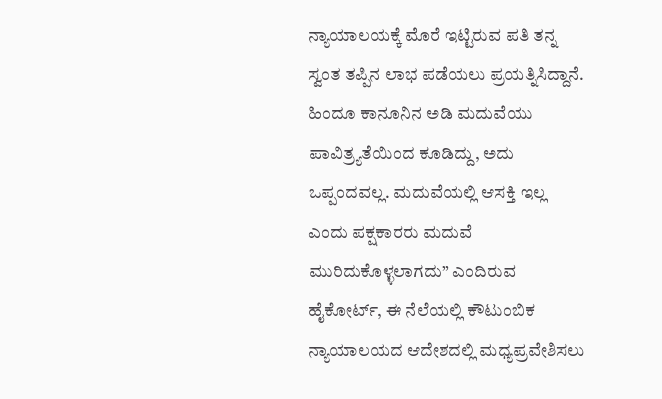ನ್ಯಾಯಾಲಯಕ್ಕೆ ಮೊರೆ ಇಟ್ಟಿರುವ ಪತಿ ತನ್ನ ಸ್ವಂತ ತಪ್ಪಿನ ಲಾಭ ಪಡೆಯಲು ಪ್ರಯತ್ನಿಸಿದ್ದಾನೆ. ಹಿಂದೂ ಕಾನೂನಿನ ಅಡಿ ಮದುವೆಯು ಪಾವಿತ್ರ್ಯತೆಯಿಂದ ಕೂಡಿದ್ದು, ಅದು ಒಪ್ಪಂದವಲ್ಲ. ಮದುವೆಯಲ್ಲಿ ಆಸಕ್ತಿ ಇಲ್ಲ ಎಂದು ಪಕ್ಷಕಾರರು ಮದುವೆ ಮುರಿದುಕೊಳ್ಳಲಾಗದು” ಎಂದಿರುವ ಹೈಕೋರ್ಟ್‌, ಈ ನೆಲೆಯಲ್ಲಿ ಕೌಟುಂಬಿಕ ನ್ಯಾಯಾಲಯದ ಆದೇಶದಲ್ಲಿ ಮಧ್ಯಪ್ರವೇಶಿಸಲು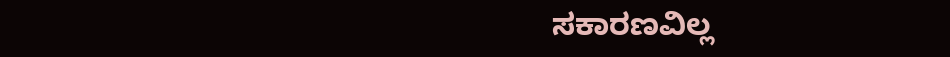ಸಕಾರಣವಿಲ್ಲ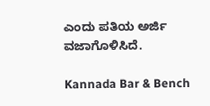ಎಂದು ಪತಿಯ ಅರ್ಜಿ ವಜಾಗೊಳಿಸಿದೆ.

Kannada Bar & Bench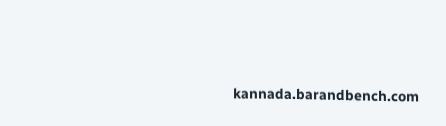kannada.barandbench.com